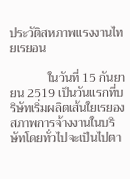ประวัติสหภาพแรงงานไทยเรยอน

            ในวันที่ 15 กันยายน 2519 เป็นวันแรกที่บริษัทเริ่มผลิตเส้นใยเรยอง สภาพการจ้างงานในบริษัทโดยทั่วไปจะเป็นไปตา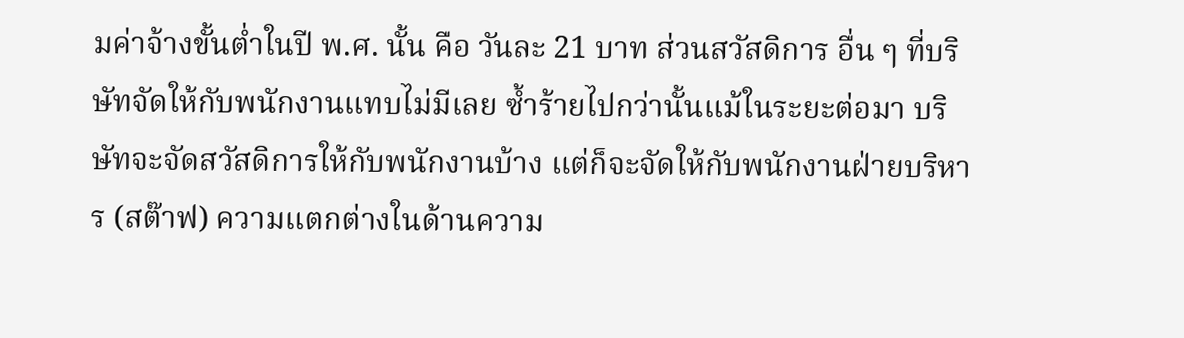มค่าจ้างขั้นต่ำในปี พ.ศ. นั้น คือ วันละ 21 บาท ส่วนสวัสดิการ อื่น ๆ ที่บริษัทจัดให้กับพนักงานแทบไม่มีเลย ซ้ำร้ายไปกว่านั้นแม้ในระยะต่อมา บริษัทจะจัดสวัสดิการให้กับพนักงานบ้าง แต่ก็จะจัดให้กับพนักงานฝ่ายบริหาร (สต๊าฟ) ความแตกต่างในด้านความ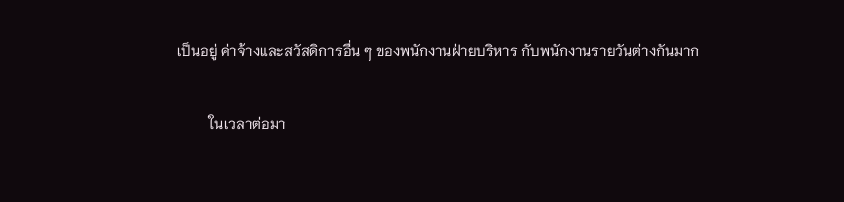เป็นอยู่ ค่าจ้างและสวัสดิการอื่น ๆ ของพนักงานฝ่ายบริหาร กับพนักงานรายวันต่างกันมาก

         ในเวลาต่อมา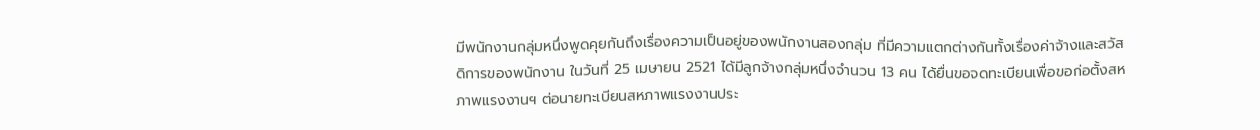มีพนักงานกลุ่มหนึ่งพูดคุยกันถึงเรื่องความเป็นอยู่ของพนักงานสองกลุ่ม ที่มีความแตกต่างกันทั้งเรื่องค่าจ้างและสวัสดิการของพนักงาน ในวันที่ 25 เมษายน 2521 ได้มีลูกจ้างกลุ่มหนึ่งจำนวน 13 คน ได้ยื่นขอจดทะเบียนเพื่อขอก่อตั้งสหภาพแรงงานฯ ต่อนายทะเบียนสหภาพแรงงานประ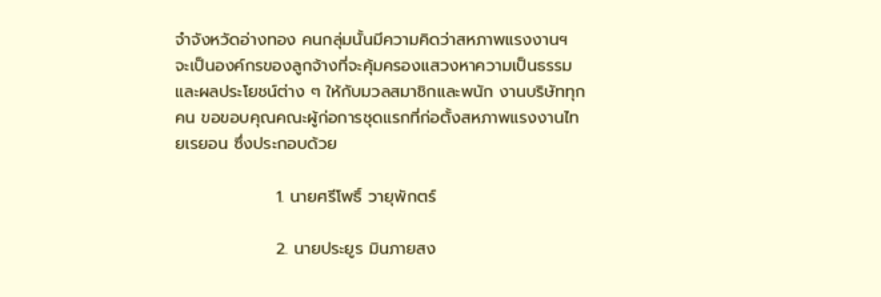จำจังหวัดอ่างทอง คนกลุ่มนั้นมีความคิดว่าสหภาพแรงงานฯ จะเป็นองค์กรของลูกจ้างที่จะคุ้มครองแสวงหาความเป็นธรรมและผลประโยชน์ต่าง ๆ ให้กับมวลสมาชิกและพนัก งานบริษัททุกคน ขอขอบคุณคณะผู้ก่อการชุดแรกที่ก่อตั้งสหภาพแรงงานไทยเรยอน ซึ่งประกอบด้วย

                 1. นายศรีโพธิ์ วายุพักตร์

                 2. นายประยูร มินภายสง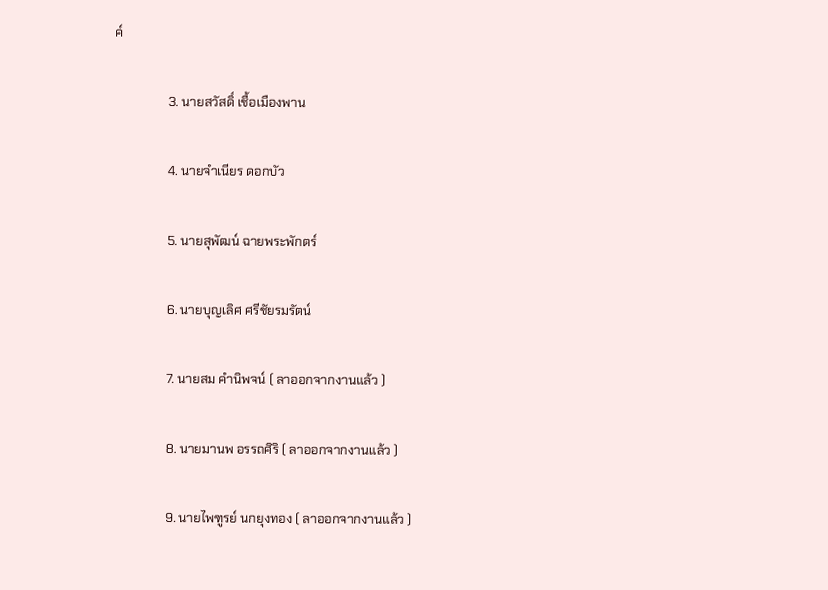ค์

                 3. นายสวัสดิ์ เชื้อเมืองพาน

                 4. นายจำเนียร ดอกบัว

                 5. นายสุพัฒน์ ฉายพระพักตร์

                 6. นายบุญเลิศ ศรีชัยรมรัตน์

                 7. นายสม คำนิพจน์ ( ลาออกจากงานแล้ว )

                 8. นายมานพ อรรถศิริ ( ลาออกจากงานแล้ว )

                 9. นายไพฑูรย์ นกยุงทอง ( ลาออกจากงานแล้ว )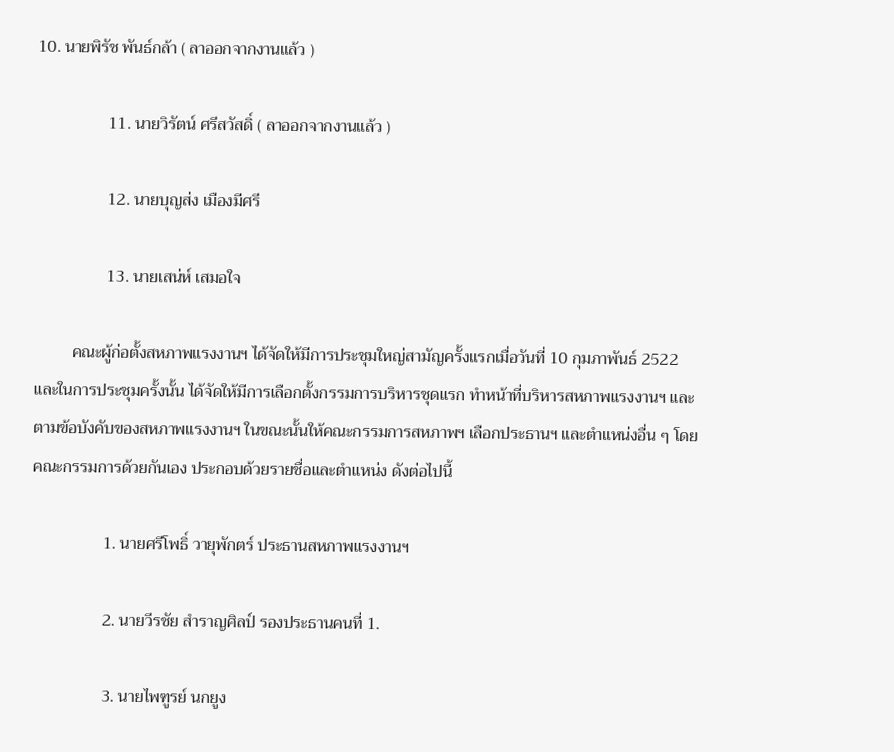10. นายพิรัช พันธ์กล้า ( ลาออกจากงานแล้ว )

                 11. นายวิรัตน์ ศรีสวัสดิ์ ( ลาออกจากงานแล้ว )

                 12. นายบุญส่ง เมืองมีศรี

                 13. นายเสน่ห์ เสมอใจ

         คณะผู้ก่อตั้งสหภาพแรงงานฯ ได้จัดให้มีการประชุมใหญ่สามัญครั้งแรกเมื่อวันที่ 10 กุมภาพันธ์ 2522 และในการประชุมครั้งนั้น ได้จัดให้มีการเลือกตั้งกรรมการบริหารชุดแรก ทำหน้าที่บริหารสหภาพแรงงานฯ และตามข้อบังคับของสหภาพแรงงานฯ ในขณะนั้นให้คณะกรรมการสหภาพฯ เลือกประธานฯ และตำแหน่งอื่น ๆ โดยคณะกรรมการด้วยกันเอง ประกอบด้วยรายชื่อและตำแหน่ง ดังต่อไปนี้

                 1. นายศรีโพธิ์ วายุพักตร์ ประธานสหภาพแรงงานฯ

                 2. นายวีรชัย สำราญศิลป์ รองประธานคนที่ 1.

                 3. นายไพฑูรย์ นกยูง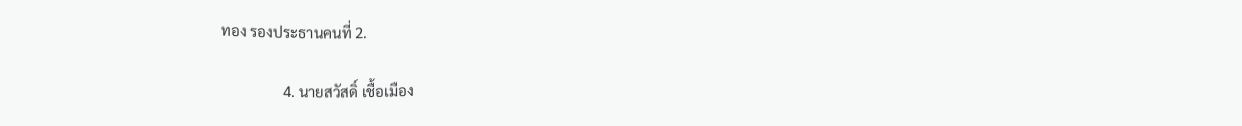ทอง รองประธานคนที่ 2.

                 4. นายสวัสดิ์ เชื้อเมือง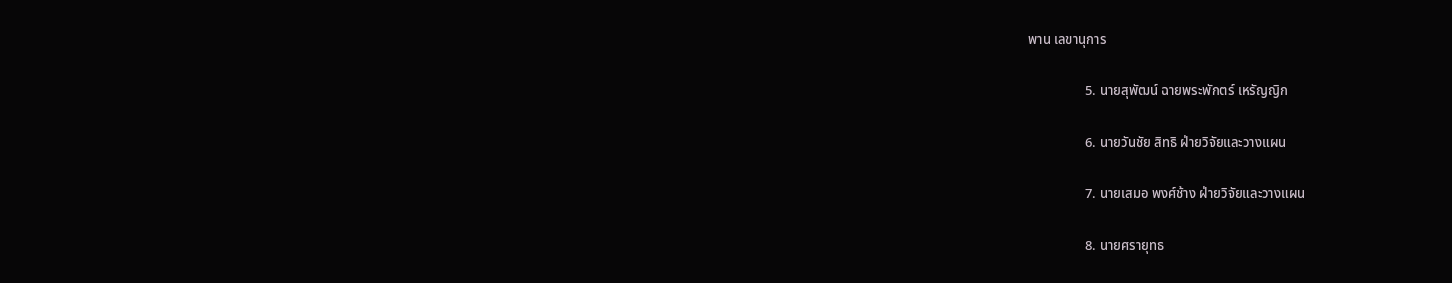พาน เลขานุการ

                 5. นายสุพัฒน์ ฉายพระพักตร์ เหรัญญิก

                 6. นายวันชัย สิทธิ ฝ่ายวิจัยและวางแผน

                 7. นายเสมอ พงศ์ช้าง ฝ่ายวิจัยและวางแผน

                 8. นายศรายุทธ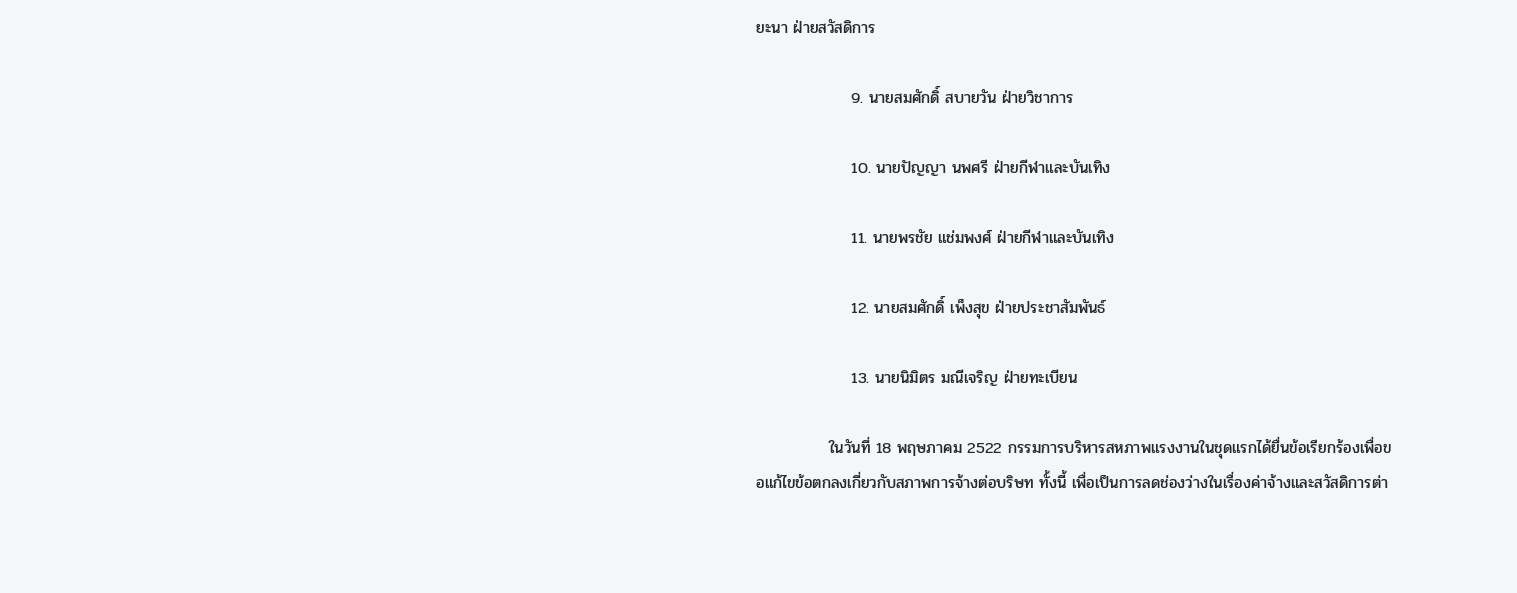ยะนา ฝ่ายสวัสดิการ

                 9. นายสมศักดิ์ สบายวัน ฝ่ายวิชาการ

                 10. นายปัญญา นพศรี ฝ่ายกีฬาและบันเทิง

                 11. นายพรชัย แช่มพงศ์ ฝ่ายกีฬาและบันเทิง

                 12. นายสมศักดิ์ เพ็งสุข ฝ่ายประชาสัมพันธ์

                 13. นายนิมิตร มณีเจริญ ฝ่ายทะเบียน

             ในวันที่ 18 พฤษภาคม 2522 กรรมการบริหารสหภาพแรงงานในชุดแรกได้ยื่นข้อเรียกร้องเพื่อขอแก้ไขข้อตกลงเกี่ยวกับสภาพการจ้างต่อบริษท ทั้งนี้ เพื่อเป็นการลดช่องว่างในเรื่องค่าจ้างและสวัสดิการต่า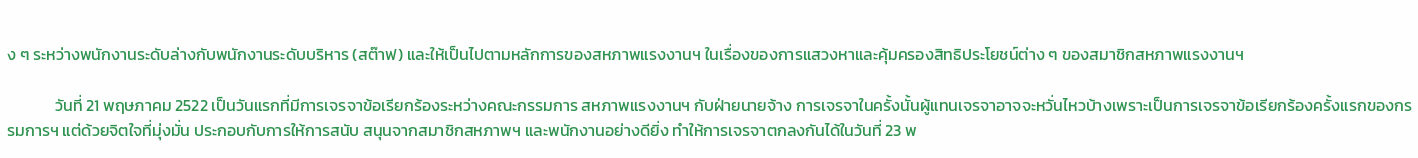ง ๆ ระหว่างพนักงานระดับล่างกับพนักงานระดับบริหาร (สต๊าฟ) และให้เป็นไปตามหลักการของสหภาพแรงงานฯ ในเรื่องของการแสวงหาและคุ้มครองสิทธิประโยชน์ต่าง ๆ ของสมาชิกสหภาพแรงงานฯ

             วันที่ 21 พฤษภาคม 2522 เป็นวันแรกที่มีการเจรจาข้อเรียกร้องระหว่างคณะกรรมการ สหภาพแรงงานฯ กับฝ่ายนายจ้าง การเจรจาในครั้งนั้นผู้แทนเจรจาอาจจะหวั่นไหวบ้างเพราะเป็นการเจรจาข้อเรียกร้องครั้งแรกของกรรมการฯ แต่ด้วยจิตใจที่มุ่งมั่น ประกอบกับการให้การสนับ สนุนจากสมาชิกสหภาพฯ และพนักงานอย่างดียิ่ง ทำให้การเจรจาตกลงกันได้ในวันที่ 23 พ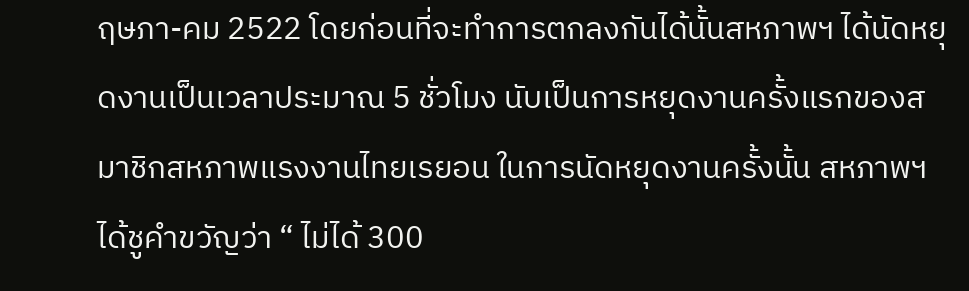ฤษภา-คม 2522 โดยก่อนที่จะทำการตกลงกันได้นั้นสหภาพฯ ได้นัดหยุดงานเป็นเวลาประมาณ 5 ชั่วโมง นับเป็นการหยุดงานครั้งแรกของสมาชิกสหภาพแรงงานไทยเรยอน ในการนัดหยุดงานครั้งนั้น สหภาพฯ ได้ชูคำขวัญว่า “ ไม่ได้ 300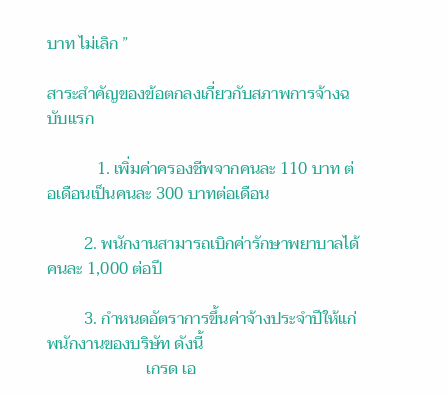บาท ไม่เลิก ”

สาระสำคัญของข้อตกลงเกี่ยวกับสภาพการจ้างฉบับแรก

            1. เพิ่มค่าครองชีพจากคนละ 110 บาท ต่อเดือนเป็นคนละ 300 บาทต่อเดือน

         2. พนักงานสามารถเบิกค่ารักษาพยาบาลได้ คนละ 1,000 ต่อปี

         3. กำหนดอัตราการขึ้นค่าจ้างประจำปีให้แก่พนักงานของบริษัท ดังนี้
                        เกรด เอ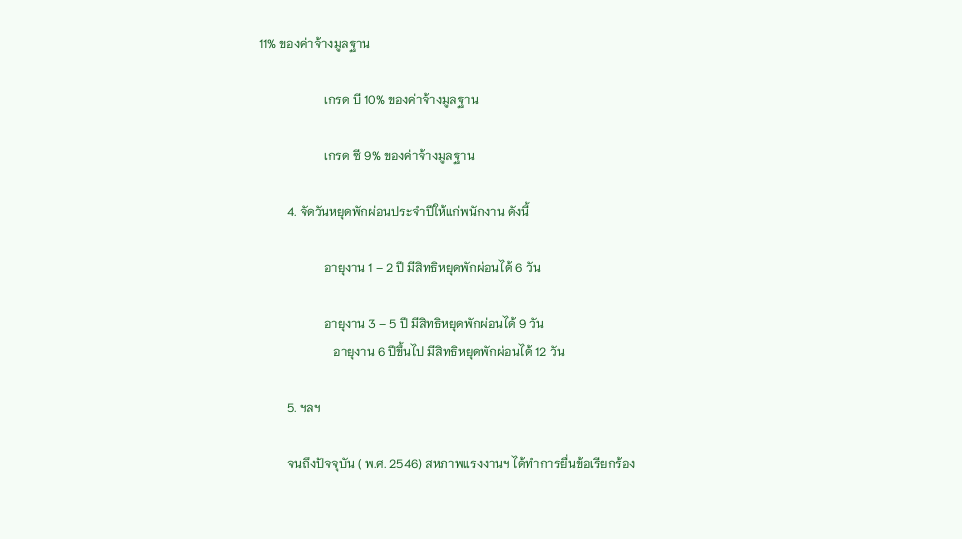11% ของค่าจ้างมูลฐาน

                     เกรด บี 10% ของค่าจ้างมูลฐาน

                     เกรด ซี 9% ของค่าจ้างมูลฐาน

         4. จัดวันหยุดพักผ่อนประจำปีให้แก่พนักงาน ดังนี้

                     อายุงาน 1 – 2 ปี มีสิทธิหยุดพักผ่อนได้ 6 วัน

                     อายุงาน 3 – 5 ปี มีสิทธิหยุดพักผ่อนได้ 9 วัน
                        อายุงาน 6 ปีขึ้นไป มีสิทธิหยุดพักผ่อนได้ 12 วัน

         5. ฯลฯ

         จนถึงปัจจุบัน ( พ.ศ. 2546) สหภาพแรงงานฯ ได้ทำการยื่นข้อเรียกร้อง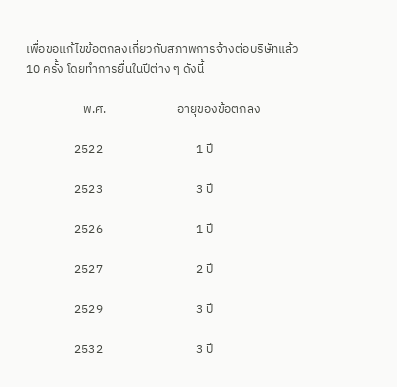เพื่อขอแก้ไขข้อตกลงเกี่ยวกับสภาพการจ้างต่อบริษัทแล้ว 10 ครั้ง โดยทำการยื่นในปีต่าง ๆ ดังนี้

                    พ.ศ.                         อายุของข้อตกลง

                 2522                                 1 ปี

                 2523                                 3 ปี

                 2526                                 1 ปี

                 2527                                 2 ปี

                 2529                                 3 ปี

                 2532                                 3 ปี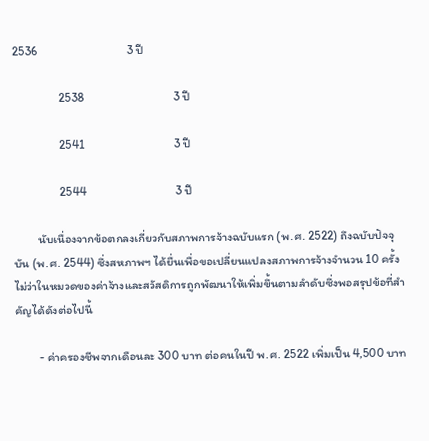2536                                 3 ปี

                 2538                                 3 ปี

                 2541                                 3 ปี

                 2544                                 3 ปี

         นับเนื่องจากข้อตกลงเกี่ยวกับสภาพการจ้างฉบับแรก (พ.ศ. 2522) ถึงฉบับปัจจุบัน (พ.ศ. 2544) ซึ่งสหภาพฯ ได้ยื่นเพื่อขอเปลี่ยนแปลงสภาพการจ้างจำนวน 10 ครั้ง ไม่ว่าในหมวดของค่าจ้างและสวัสดิการถูกพัฒนาให้เพิ่มขึ้นตามลำดับซึ่งพอสรุปข้อที่สำคัญได้ดังต่อไปนี้

         - ค่าครองชีพจากเดือนละ 300 บาท ต่อคนในปี พ.ศ. 2522 เพิ่มเป็น 4,500 บาท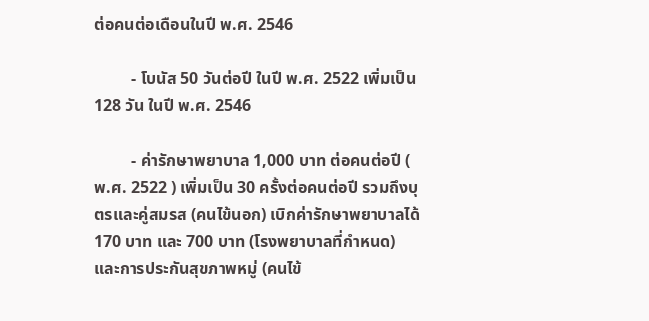ต่อคนต่อเดือนในปี พ.ศ. 2546

         - โบนัส 50 วันต่อปี ในปี พ.ศ. 2522 เพิ่มเป็น 128 วัน ในปี พ.ศ. 2546

         - ค่ารักษาพยาบาล 1,000 บาท ต่อคนต่อปี ( พ.ศ. 2522 ) เพิ่มเป็น 30 ครั้งต่อคนต่อปี รวมถึงบุตรและคู่สมรส (คนไข้นอก) เบิกค่ารักษาพยาบาลได้ 170 บาท และ 700 บาท (โรงพยาบาลที่กำหนด) และการประกันสุขภาพหมู่ (คนไข้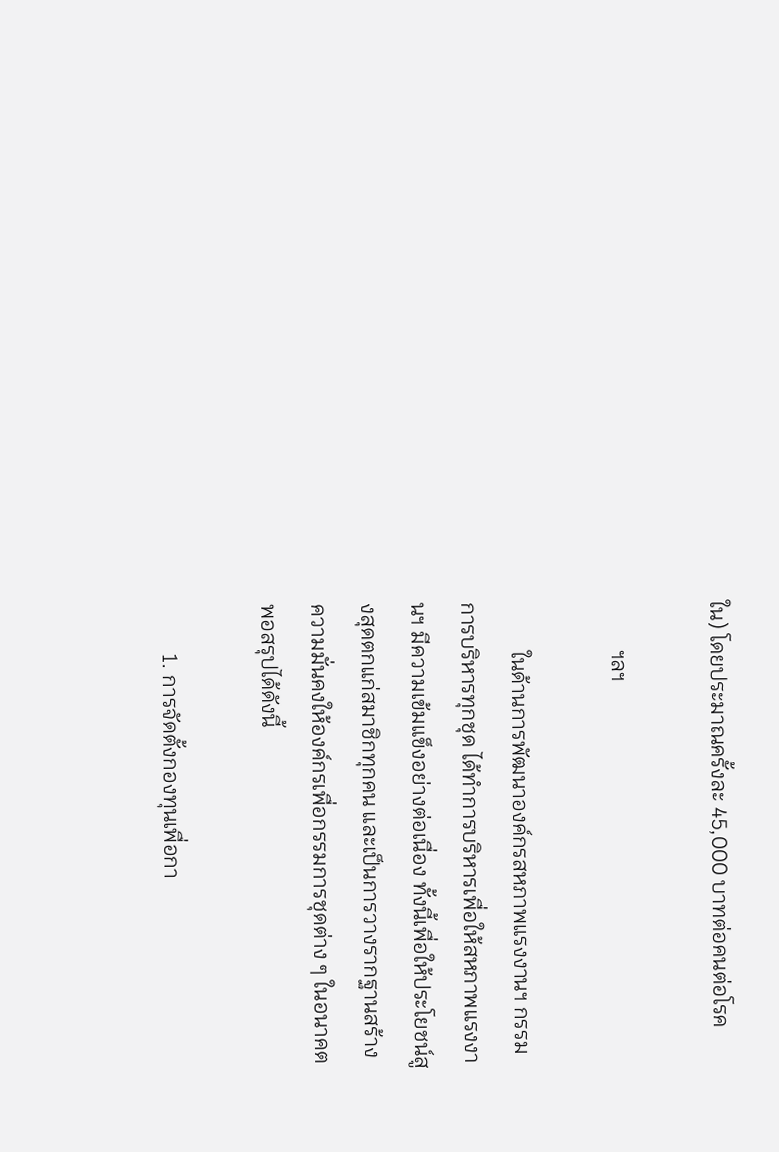ใน) โดยประมาณครั้งละ 45,000 บาทต่อคนต่อโรค

         ฯลฯ

         ในด้านการพัฒนาองค์กรสหภาพแรงงานฯ กรรมการบริหารทุกชุด ได้ทำการบริหารเพื่อให้สหภาพแรงงานฯ มีความเข้มแข็งอย่างต่อเนื่อง ทั้งนี้เพื่อให้ประโยชน์สูงสุดตกแก่สมาชิกทุกคน และเป็นการวางรากฐานสร้างความมั่นคงให้องค์กรเพื่อกรรมการชุดต่าง ๆ ในอนาคต พอสรุปได้ดังนี้

         1. การจัดตั้งกองทุนเพื่อกา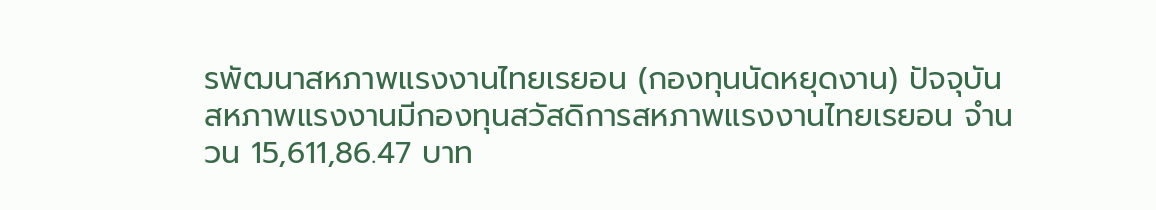รพัฒนาสหภาพแรงงานไทยเรยอน (กองทุนนัดหยุดงาน) ปัจจุบันสหภาพแรงงานมีกองทุนสวัสดิการสหภาพแรงงานไทยเรยอน จำนวน 15,611,86.47 บาท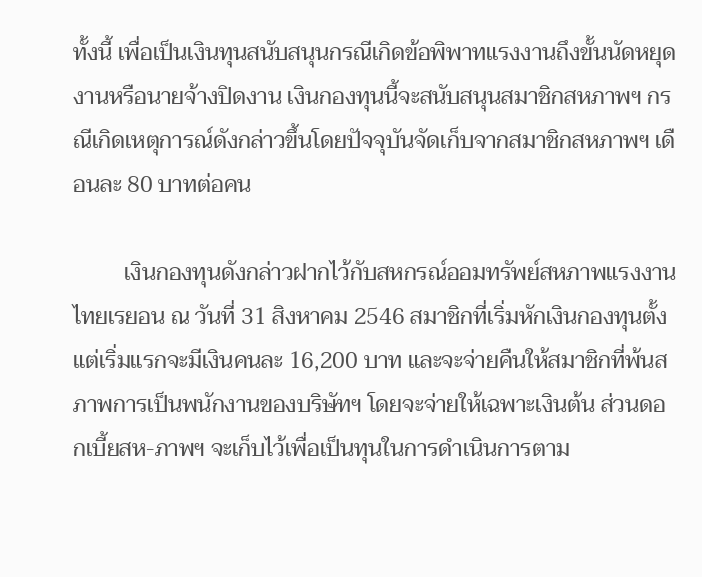ทั้งนี้ เพื่อเป็นเงินทุนสนับสนุนกรณีเกิดข้อพิพาทแรงงานถึงขั้นนัดหยุดงานหรือนายจ้างปิดงาน เงินกองทุนนี้จะสนับสนุนสมาชิกสหภาพฯ กรณีเกิดเหตุการณ์ดังกล่าวขึ้นโดยปัจจุบันจัดเก็บจากสมาชิกสหภาพฯ เดือนละ 80 บาทต่อคน

         เงินกองทุนดังกล่าวฝากไว้กับสหกรณ์ออมทรัพย์สหภาพแรงงานไทยเรยอน ณ วันที่ 31 สิงหาคม 2546 สมาชิกที่เริ่มหักเงินกองทุนตั้งแต่เริ่มแรกจะมีเงินคนละ 16,200 บาท และจะจ่ายคืนให้สมาชิกที่พ้นสภาพการเป็นพนักงานของบริษัทฯ โดยจะจ่ายให้เฉพาะเงินต้น ส่วนดอกเบี้ยสห-ภาพฯ จะเก็บไว้เพื่อเป็นทุนในการดำเนินการตาม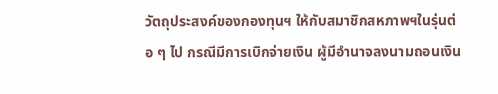วัตถุประสงค์ของกองทุนฯ ให้กับสมาชิกสหภาพฯในรุ่นต่อ ๆ ไป กรณีมีการเบิกจ่ายเงิน ผู้มีอำนาจลงนามถอนเงิน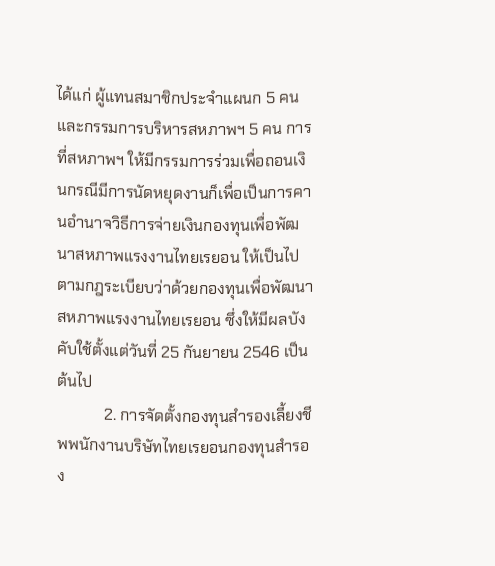ได้แก่ ผู้แทนสมาชิกประจำแผนก 5 คน และกรรมการบริหารสหภาพฯ 5 คน การที่สหภาพฯ ให้มีกรรมการร่วมเพื่อถอนเงินกรณีมีการนัดหยุดงานก็เพื่อเป็นการคานอำนาจวิธีการจ่ายเงินกองทุนเพื่อพัฒนาสหภาพแรงงานไทยเรยอน ให้เป็นไปตามกฎระเบียบว่าด้วยกองทุนเพื่อพัฒนาสหภาพแรงงานไทยเรยอน ซึ่งให้มีผลบังคับใช้ตั้งแต่วันที่ 25 กันยายน 2546 เป็นต้นไป
            2. การจัดตั้งกองทุนสำรองเลี้ยงชีพพนักงานบริษัทไทยเรยอนกองทุนสำรอง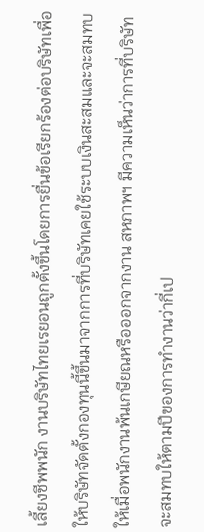เลี้ยงชีพพนัก งานบริษัทไทยเรยอนถูกตั้งขึ้นโดยการยื่นข้อเรียกร้องต่อบริษัทเพื่อให้บริษัทจัดตั้งกองทุนนี้ขึ้นมาจากการที่บริษัทเคยใช้ระบบเงินสะสมและจะสมทบให้เมื่อพนักงานพ้นเกษียณหรือออกจากงาน สหภาพฯ มีความเห็นว่าการที่บริษัทจะสมทบให้ตามปีของการทำงานว่ากี่เป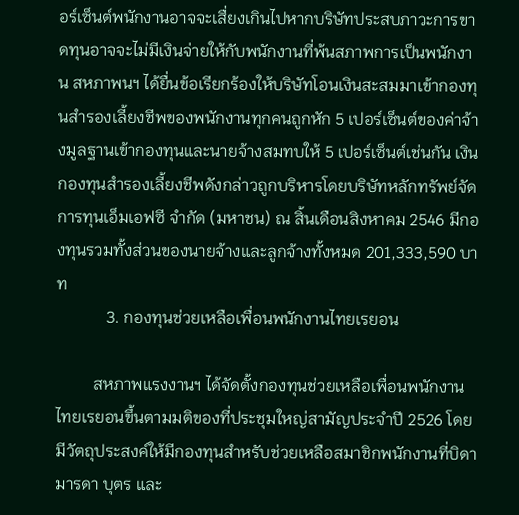อร์เซ็นต์พนักงานอาจจะเสื่ยงเกินไปหากบริษัทประสบภาวะการขาดทุนอาจจะไม่มีเงินจ่ายให้กับพนักงานที่พ้นสภาพการเป็นพนักงาน สหภาพนฯ ได้ยื่นข้อเรียกร้องให้บริษัทโอนเงินสะสมมาเข้ากองทุนสำรองเลี้ยงชีพของพนักงานทุกคนถูกหัก 5 เปอร์เซ็นต์ของค่าจ้างมูลฐานเข้ากองทุนและนายจ้างสมทบให้ 5 เปอร์เซ็นต์เช่นกัน เงินกองทุนสำรองเลี้ยงชีพดังกล่าวถูกบริหารโดยบริษัทหลักทรัพย์จัดการทุนเอ็มเอฟซี จำกัด (มหาชน) ณ สิ้นเดือนสิงหาคม 2546 มีกองทุนรวมทั้งส่วนของนายจ้างและลูกจ้างทั้งหมด 201,333,590 บาท
            3. กองทุนช่วยเหลือเพื่อนพนักงานไทยเรยอน

         สหภาพแรงงานฯ ได้จัดตั้งกองทุนช่วยเหลือเพื่อนพนักงานไทยเรยอนขึ้นตามมติของที่ประชุมใหญ่สามัญประจำปี 2526 โดยมีวัตถุประสงค์ให้มีกองทุนสำหรับช่วยเหลือสมาชิกพนักงานที่บิดา มารดา บุตร และ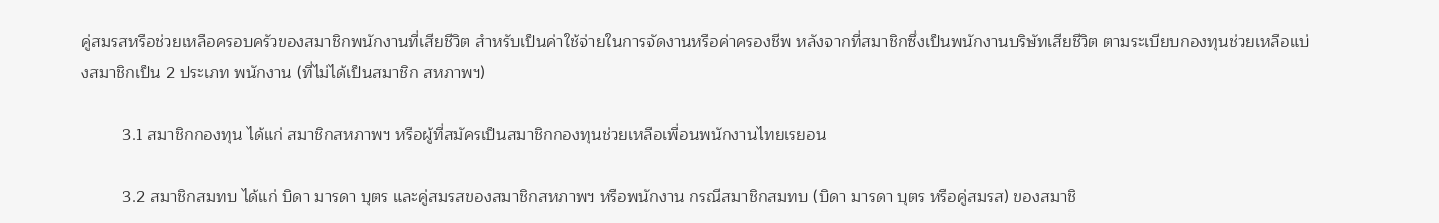คู่สมรสหรือช่วยเหลือครอบครัวของสมาชิกพนักงานที่เสียชีวิต สำหรับเป็นค่าใช้จ่ายในการจัดงานหรือค่าครองชีพ หลังจากที่สมาชิกซึ่งเป็นพนักงานบริษัทเสียชีวิต ตามระเบียบกองทุนช่วยเหลือแบ่งสมาชิกเป็น 2 ประเภท พนักงาน (ที่ไม่ได้เป็นสมาชิก สหภาพฯ)

         3.1 สมาชิกกองทุน ได้แก่ สมาชิกสหภาพฯ หรือผู้ที่สมัครเป็นสมาชิกกองทุนช่วยเหลือเพื่อนพนักงานไทยเรยอน

         3.2 สมาชิกสมทบ ได้แก่ บิดา มารดา บุตร และคู่สมรสของสมาชิกสหภาพฯ หรือพนักงาน กรณีสมาชิกสมทบ (บิดา มารดา บุตร หรือคู่สมรส) ของสมาชิ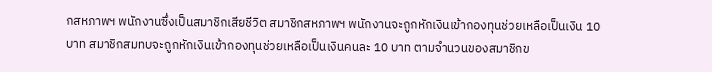กสหภาพฯ พนักงานซึ่งเป็นสมาชิกเสียชีวิต สมาชิกสหภาพฯ พนักงานจะถูกหักเงินเข้ากองทุนช่วยเหลือเป็นเงิน 10 บาท สมาชิกสมทบจะถูกหักเงินเข้ากองทุนช่วยเหลือเป็นเงินคนละ 10 บาท ตามจำนวนของสมาชิกข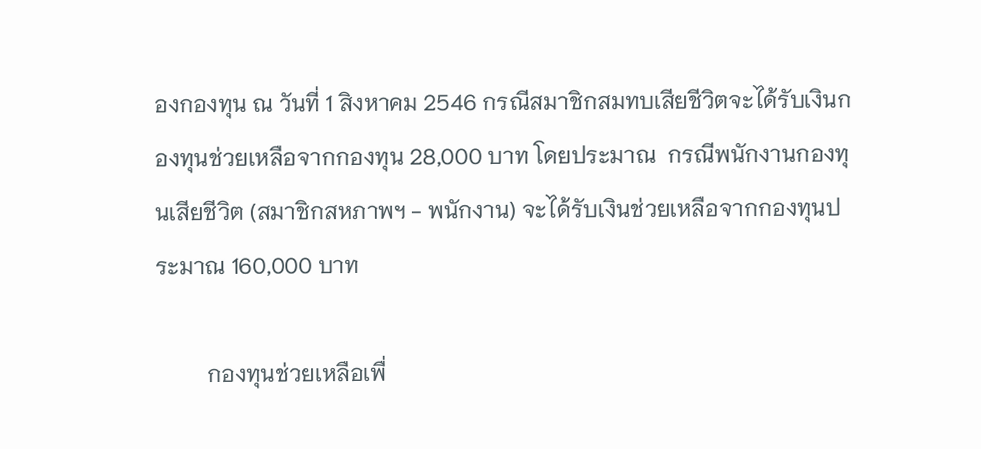องกองทุน ณ วันที่ 1 สิงหาคม 2546 กรณีสมาชิกสมทบเสียชีวิตจะได้รับเงินกองทุนช่วยเหลือจากกองทุน 28,000 บาท โดยประมาณ  กรณีพนักงานกองทุนเสียชีวิต (สมาชิกสหภาพฯ - พนักงาน) จะได้รับเงินช่วยเหลือจากกองทุนประมาณ 160,000 บาท

         กองทุนช่วยเหลือเพื่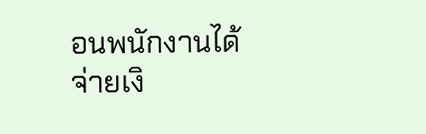อนพนักงานได้จ่ายเงิ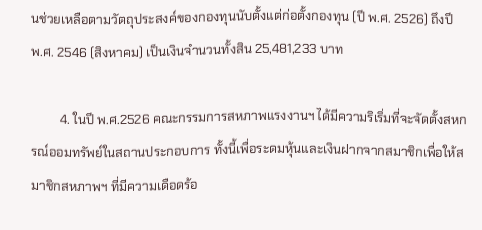นช่วยเหลือตามวัตถุประสงค์ของกองทุนนับตั้งแต่ก่อตั้งกองทุน (ปี พ.ศ. 2526) ถึงปี พ.ศ. 2546 (สิงหาคม) เป็นเงินจำนวนทั้งสิน 25,481,233 บาท

         4. ในปี พ.ศ.2526 คณะกรรมการสหภาพแรงงานฯ ได้มีความริเริ่มที่จะจัดตั้งสหกรณ์ออมทรัพย์ในสถานประกอบการ ทั้งนี้เพื่อระดมหุ้นและเงินฝากจากสมาชิกเพื่อให้สมาชิกสหภาพฯ ที่มีความเดือดร้อ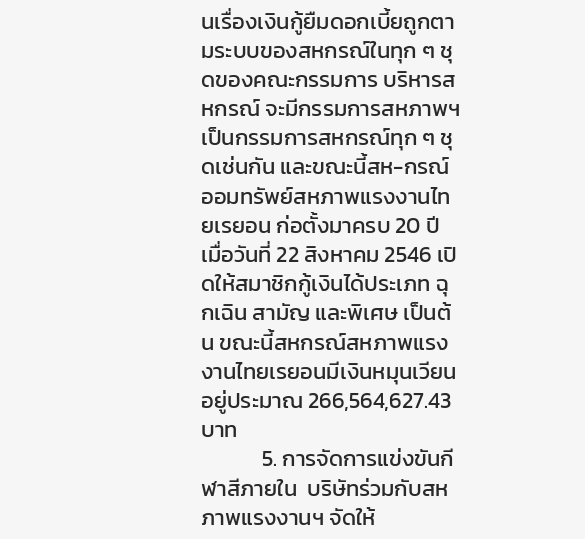นเรื่องเงินกู้ยืมดอกเบี้ยถูกตามระบบของสหกรณ์ในทุก ๆ ชุดของคณะกรรมการ บริหารสหกรณ์ จะมีกรรมการสหภาพฯ เป็นกรรมการสหกรณ์ทุก ๆ ชุดเช่นกัน และขณะนี้สห-กรณ์ออมทรัพย์สหภาพแรงงานไทยเรยอน ก่อตั้งมาครบ 20 ปี เมื่อวันที่ 22 สิงหาคม 2546 เปิดให้สมาชิกกู้เงินได้ประเภท ฉุกเฉิน สามัญ และพิเศษ เป็นต้น ขณะนี้สหกรณ์สหภาพแรงงานไทยเรยอนมีเงินหมุนเวียนอยู่ประมาณ 266,564,627.43 บาท
            5. การจัดการแข่งขันกีฬาสีภายใน  บริษัทร่วมกับสหภาพแรงงานฯ จัดให้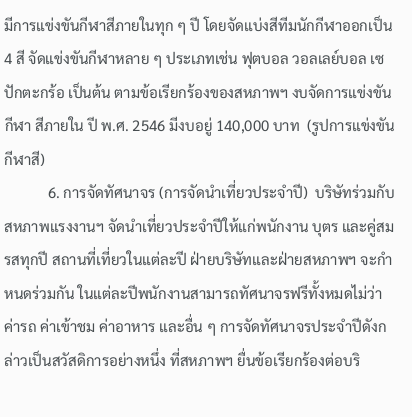มีการแข่งขันกีฬาสีภายในทุก ๆ ปี โดยจัดแบ่งสีทีมนักกีฬาออกเป็น 4 สี จัดแข่งขันกีฬาหลาย ๆ ประเภทเช่น ฟุตบอล วอลเลย์บอล เซปักตะกร้อ เป็นต้น ตามข้อเรียกร้องของสหภาพฯ งบจัดการแข่งขันกีฬา สีภายใน ปี พ.ศ. 2546 มีงบอยู่ 140,000 บาท  (รูปการแข่งขันกีฬาสี)
            6. การจัดทัศนาจร (การจัดนำเที่ยวประจำปี)  บริษัทร่วมกับสหภาพแรงงานฯ จัดนำเที่ยวประจำปีให้แก่พนักงาน บุตร และคู่สมรสทุกปี สถานที่เที่ยวในแต่ละปี ฝ่ายบริษัทและฝ่ายสหภาพฯ จะกำหนดร่วมกัน ในแต่ละปีพนักงานสามารถทัศนาจรฟรีทั้งหมดไม่ว่าค่ารถ ค่าเข้าชม ค่าอาหาร และอื่น ๆ การจัดทัศนาจรประจำปีดังกล่าวเป็นสวัสดิการอย่างหนึ่ง ที่สหภาพฯ ยื่นข้อเรียกร้องต่อบริ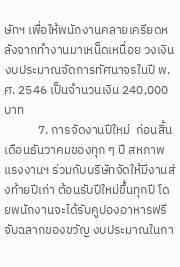ษัทฯ เพื่อให้พนักงานคลายเครียดหลังจากทำงานมาเหน็ดเหนื่อย วงเงินงบประมาณจัดการทัศนาจรในปี พ.ศ. 2546 เป็นจำนวนเงิน 240,000 บาท
            7. การจัดงานปีใหม่  ก่อนสิ้นเดือนธันวาคมของทุก ๆ ปี สหภาพแรงงานฯ ร่วมกับบริษัทจัดให้มีงานส่งท้ายปีเก่า ต้อนรับปีใหม่ขึ้นทุกปี โดยพนักงานจะได้รับคูปองอาหารฟรีจับฉลากของขวัญ งบประมาณในกา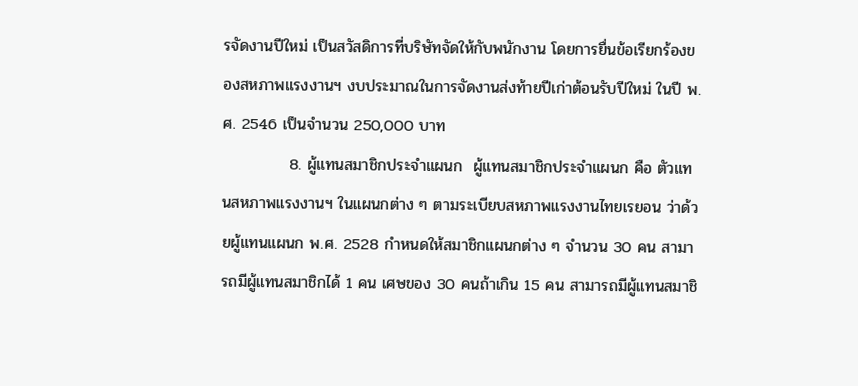รจัดงานปีใหม่ เป็นสวัสดิการที่บริษัทจัดให้กับพนักงาน โดยการยื่นข้อเรียกร้องของสหภาพแรงงานฯ งบประมาณในการจัดงานส่งท้ายปีเก่าต้อนรับปีใหม่ ในปี พ.ศ. 2546 เป็นจำนวน 250,000 บาท
            8. ผู้แทนสมาชิกประจำแผนก  ผู้แทนสมาชิกประจำแผนก คือ ตัวแทนสหภาพแรงงานฯ ในแผนกต่าง ๆ ตามระเบียบสหภาพแรงงานไทยเรยอน ว่าด้วยผู้แทนแผนก พ.ศ. 2528 กำหนดให้สมาชิกแผนกต่าง ๆ จำนวน 30 คน สามารถมีผู้แทนสมาชิกได้ 1 คน เศษของ 30 คนถ้าเกิน 15 คน สามารถมีผู้แทนสมาชิ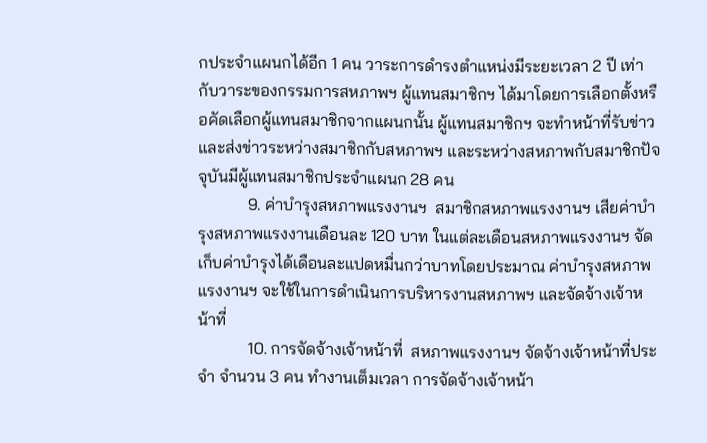กประจำแผนกได้อีก 1 คน วาระการดำรงตำแหน่งมีระยะเวลา 2 ปี เท่ากับวาระของกรรมการสหภาพฯ ผู้แทนสมาชิกฯ ได้มาโดยการเลือกตั้งหรือคัดเลือกผู้แทนสมาชิกจากแผนกนั้น ผู้แทนสมาชิกฯ จะทำหน้าที่รับข่าวและส่งข่าวระหว่างสมาชิกกับสหภาพฯ และระหว่างสหภาพกับสมาชิกปัจจุบันมีผู้แทนสมาชิกประจำแผนก 28 คน
            9. ค่าบำรุงสหภาพแรงงานฯ  สมาชิกสหภาพแรงงานฯ เสียค่าบำรุงสหภาพแรงงานเดือนละ 120 บาท ในแต่ละเดือนสหภาพแรงงานฯ จัดเก็บค่าบำรุงได้เดือนละแปดหมื่นกว่าบาทโดยประมาณ ค่าบำรุงสหภาพแรงงานฯ จะใช้ในการดำเนินการบริหารงานสหภาพฯ และจัดจ้างเจ้าหน้าที่
            10. การจัดจ้างเจ้าหน้าที่  สหภาพแรงงานฯ จัดจ้างเจ้าหน้าที่ประจำ จำนวน 3 คน ทำงานเต็มเวลา การจัดจ้างเจ้าหน้า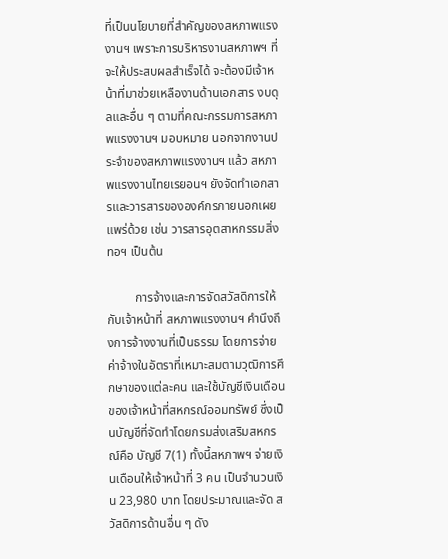ที่เป็นนโยบายที่สำคัญของสหภาพแรงงานฯ เพราะการบริหารงานสหภาพฯ ที่จะให้ประสบผลสำเร็จได้ จะต้องมีเจ้าหน้าที่มาช่วยเหลืองานด้านเอกสาร งบดุลและอื่น ๆ ตามที่คณะกรรมการสหภาพแรงงานฯ มอบหมาย นอกจากงานประจำของสหภาพแรงงานฯ แล้ว สหภาพแรงงานไทยเรยอนฯ ยังจัดทำเอกสารและวารสารขององค์กรภายนอกเผยแพร่ด้วย เช่น วารสารอุตสาหกรรมสิ่งทอฯ เป็นต้น

         การจ้างและการจัดสวัสดิการให้กับเจ้าหน้าที่ สหภาพแรงงานฯ คำนึงถึงการจ้างงานที่เป็นธรรม โดยการจ่ายค่าจ้างในอัตราที่เหมาะสมตามวุฒิการศึกษาของแต่ละคน และใช้บัญชีเงินเดือนของเจ้าหน้าที่สหกรณ์ออมทรัพย์ ซึ่งเป็นบัญชีที่จัดทำโดยกรมส่งเสริมสหกรณ์คือ บัญชี 7(1) ทั้งนี้สหภาพฯ จ่ายเงินเดือนให้เจ้าหน้าที่ 3 คน เป็นจำนวนเงิน 23,980 บาท โดยประมาณและจัด สวัสดิการด้านอื่น ๆ ดัง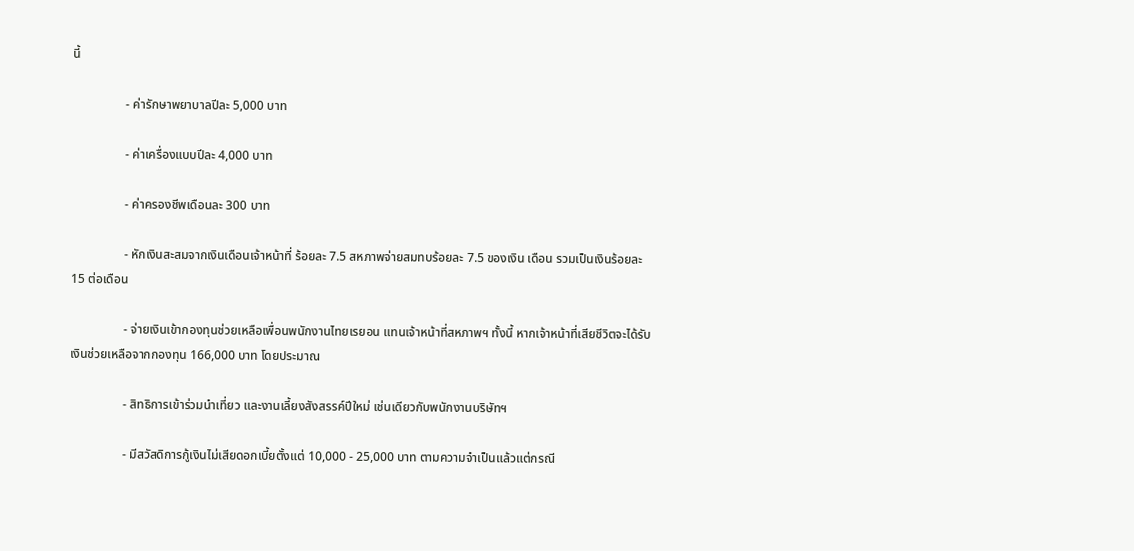นี้

                 - ค่ารักษาพยาบาลปีละ 5,000 บาท

                 - ค่าเครื่องแบบปีละ 4,000 บาท

                 - ค่าครองชีพเดือนละ 300 บาท

                 - หักเงินสะสมจากเงินเดือนเจ้าหน้าที่ ร้อยละ 7.5 สหภาพจ่ายสมทบร้อยละ 7.5 ของเงิน เดือน รวมเป็นเงินร้อยละ 15 ต่อเดือน

                 - จ่ายเงินเข้ากองทุนช่วยเหลือเพื่อนพนักงานไทยเรยอน แทนเจ้าหน้าที่สหภาพฯ ทั้งนี้ หากเจ้าหน้าที่เสียชีวิตจะได้รับเงินช่วยเหลือจากกองทุน 166,000 บาท โดยประมาณ

                 - สิทธิการเข้าร่วมนำเที่ยว และงานเลี้ยงสังสรรค์ปีใหม่ เช่นเดียวกับพนักงานบริษัทฯ

                 - มีสวัสดิการกู้เงินไม่เสียดอกเบี้ยตั้งแต่ 10,000 - 25,000 บาท ตามความจำเป็นแล้วแต่กรณี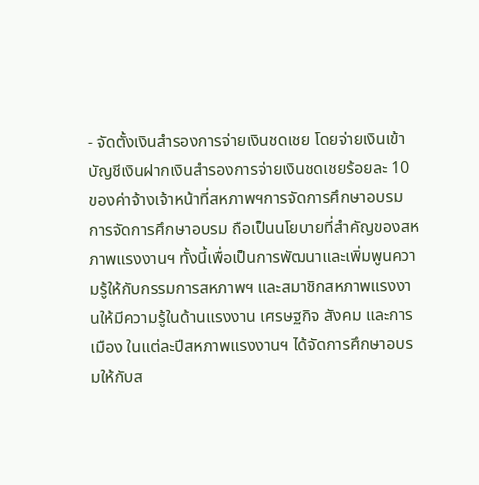- จัดตั้งเงินสำรองการจ่ายเงินชดเชย โดยจ่ายเงินเข้าบัญชีเงินฝากเงินสำรองการจ่ายเงินชดเชยร้อยละ 10 ของค่าจ้างเจ้าหน้าที่สหภาพฯการจัดการศึกษาอบรม
การจัดการศึกษาอบรม ถือเป็นนโยบายที่สำคัญของสหภาพแรงงานฯ ทั้งนี้เพื่อเป็นการพัฒนาและเพิ่มพูนความรู้ให้กับกรรมการสหภาพฯ และสมาชิกสหภาพแรงงานให้มีความรู้ในด้านแรงงาน เศรษฐกิจ สังคม และการเมือง ในแต่ละปีสหภาพแรงงานฯ ได้จัดการศึกษาอบรมให้กับส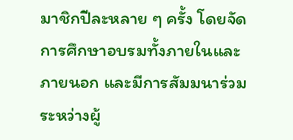มาชิกปีละหลาย ๆ ครั้ง โดยจัดการศึกษาอบรมทั้งภายในและภายนอก และมีการสัมมนาร่วมระหว่างผู้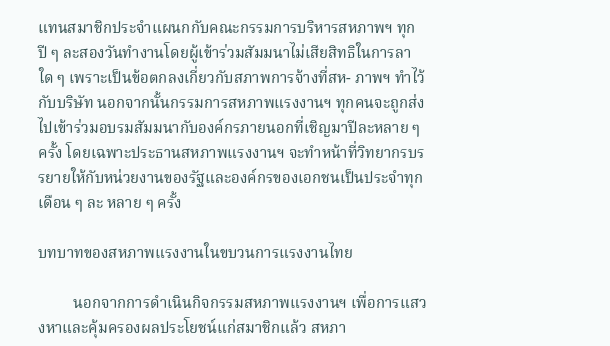แทนสมาชิกประจำแผนกกับคณะกรรมการบริหารสหภาพฯ ทุกปี ๆ ละสองวันทำงานโดยผู้เข้าร่วมสัมมนาไม่เสียสิทธิในการลาใด ๆ เพราะเป็นข้อตกลงเกี่ยวกับสภาพการจ้างที่สห- ภาพฯ ทำไว้กับบริษัท นอกจากนั้นกรรมการสหภาพแรงงานฯ ทุกคนจะถูกส่งไปเข้าร่วมอบรมสัมมนากับองค์กรภายนอกที่เชิญมาปีละหลาย ๆ ครั้ง โดยเฉพาะประธานสหภาพแรงงานฯ จะทำหน้าที่วิทยากรบรรยายให้กับหน่วยงานของรัฐและองค์กรของเอกชนเป็นประจำทุกเดือน ๆ ละ หลาย ๆ ครั้ง

บทบาทของสหภาพแรงงานในขบวนการแรงงานไทย

         นอกจากการดำเนินกิจกรรมสหภาพแรงงานฯ เพื่อการแสวงหาและคุ้มครองผลประโยชน์แก่สมาชิกแล้ว สหภา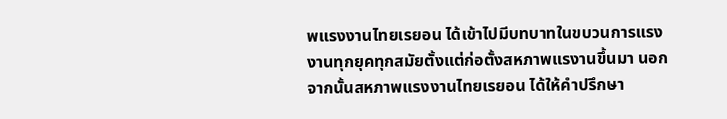พแรงงานไทยเรยอน ได้เข้าไปมีบทบาทในขบวนการแรงงานทุกยุคทุกสมัยตั้งแต่ก่อตั้งสหภาพแรงานขึ้นมา นอกจากนั้นสหภาพแรงงานไทยเรยอน ได้ให้คำปรึกษา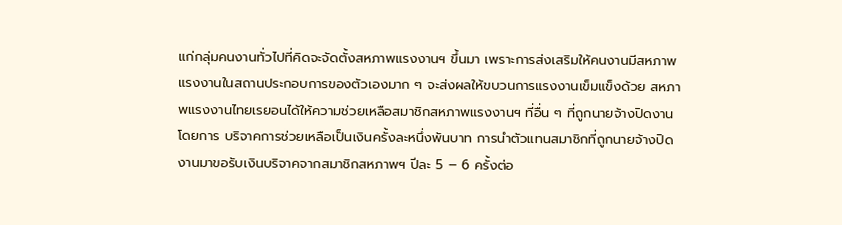แก่กลุ่มคนงานทั่วไปที่คิดจะจัดตั้งสหภาพแรงงานฯ ขึ้นมา เพราะการส่งเสริมให้คนงานมีสหภาพแรงงานในสถานประกอบการของตัวเองมาก ๆ จะส่งผลให้ขบวนการแรงงานเข็มแข็งด้วย สหภาพแรงงานไทยเรยอนได้ให้ความช่วยเหลือสมาชิกสหภาพแรงงานฯ ที่อื่น ๆ ที่ถูกนายจ้างปิดงานโดยการ บริจาคการช่วยเหลือเป็นเงินครั้งละหนึ่งพันบาท การนำตัวแทนสมาชิกที่ถูกนายจ้างปิดงานมาขอรับเงินบริจาคจากสมาชิกสหภาพฯ ปีละ 5 – 6 ครั้งต่อ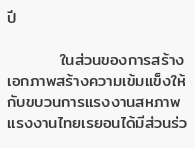ปี

         ในส่วนของการสร้างเอกภาพสร้างความเข้มแข็งให้กับขบวนการแรงงานสหภาพแรงงานไทยเรยอนได้มีส่วนร่ว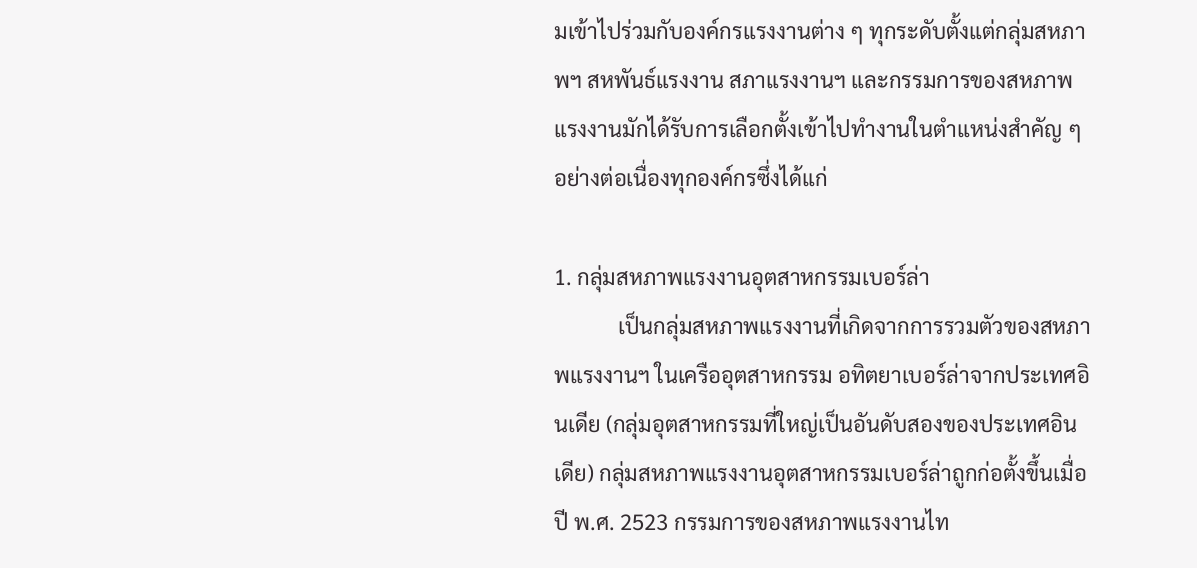มเข้าไปร่วมกับองค์กรแรงงานต่าง ๆ ทุกระดับตั้งแต่กลุ่มสหภาพฯ สหพันธ์แรงงาน สภาแรงงานฯ และกรรมการของสหภาพแรงงานมักได้รับการเลือกตั้งเข้าไปทำงานในตำแหน่งสำคัญ ๆ อย่างต่อเนื่องทุกองค์กรซึ่งได้แก่

1. กลุ่มสหภาพแรงงานอุตสาหกรรมเบอร์ล่า
            เป็นกลุ่มสหภาพแรงงานที่เกิดจากการรวมตัวของสหภาพแรงงานฯ ในเครืออุตสาหกรรม อทิตยาเบอร์ล่าจากประเทศอินเดีย (กลุ่มอุตสาหกรรมที่ใหญ่เป็นอันดับสองของประเทศอินเดีย) กลุ่มสหภาพแรงงานอุตสาหกรรมเบอร์ล่าถูกก่อตั้งขึ้นเมื่อปี พ.ศ. 2523 กรรมการของสหภาพแรงงานไท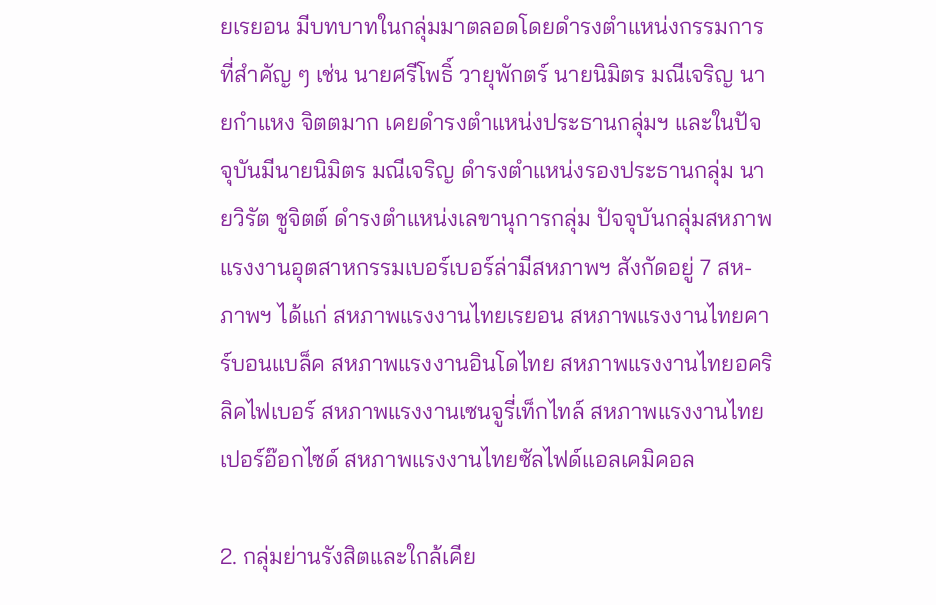ยเรยอน มีบทบาทในกลุ่มมาตลอดโดยดำรงตำแหน่งกรรมการที่สำคัญ ๆ เช่น นายศรีโพธิ์ วายุพักตร์ นายนิมิตร มณีเจริญ นายกำแหง จิตตมาก เคยดำรงตำแหน่งประธานกลุ่มฯ และในปัจจุบันมีนายนิมิตร มณีเจริญ ดำรงตำแหน่งรองประธานกลุ่ม นายวิรัต ชูจิตต์ ดำรงตำแหน่งเลขานุการกลุ่ม ปัจจุบันกลุ่มสหภาพแรงงานอุตสาหกรรมเบอร์เบอร์ล่ามีสหภาพฯ สังกัดอยู่ 7 สห-ภาพฯ ได้แก่ สหภาพแรงงานไทยเรยอน สหภาพแรงงานไทยคาร์บอนแบล็ค สหภาพแรงงานอินโดไทย สหภาพแรงงานไทยอคริลิคไฟเบอร์ สหภาพแรงงานเซนจูรี่เท็กไทล์ สหภาพแรงงานไทยเปอร์อ๊อกไซด์ สหภาพแรงงานไทยซัลไฟด์แอลเคมิคอล

2. กลุ่มย่านรังสิตและใกล้เคีย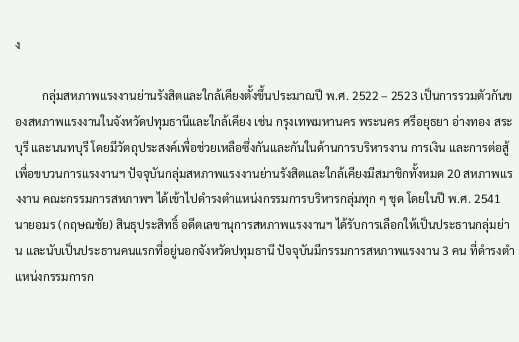ง

         กลุ่มสหภาพแรงงานย่านรังสิตและใกล้เคียงตั้งขึ้นประมาณปี พ.ศ. 2522 – 2523 เป็นการรวมตัวกันของสหภาพแรงงานในจังหวัดปทุมธานีและใกล้เคียง เช่น กรุงเทพมหานคร พระนคร ศรีอยุธยา อ่างทอง สระบุรี และนนทบุรี โดยมีวัตถุประสงค์เพื่อช่วยเหลือซึ่งกันและกันในด้านการบริหารงาน การเงิน และการต่อสู้เพื่อขบวนการแรงงานฯ ปัจจุบันกลุ่มสหภาพแรงงานย่านรังสิตและใกล้เคียงมีสมาชิกทั้งหมด 20 สหภาพแรงงาน คณะกรรมการสหภาพฯ ได้เข้าไปดำรงตำแหน่งกรรมการบริหารกลุ่มทุก ๆ ชุด โดยในปี พ.ศ. 2541 นายอมร (กฤษณชัย) สินธุประสิทธิ์ อดีตเลขานุการสหภาพแรงงานฯ ได้รับการเลือกให้เป็นประธานกลุ่มย่าน และนับเป็นประธานคนแรกที่อยู่นอกจังหวัดปทุมธานี ปัจจุบันมีกรรมการสหภาพแรงงาน 3 คน ที่ดำรงตำแหน่งกรรมการก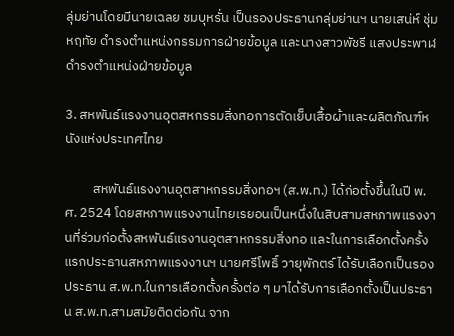ลุ่มย่านโดยมีนายเฉลย ชมบุหรั่น เป็นรองประธานกลุ่มย่านฯ นายเสน่ห์ ชุ่มหฤทัย ดำรงตำแหน่งกรรมการฝ่ายข้อมูล และนางสาวพัชรี แสงประพาฬ ดำรงตำแหน่งฝ่ายข้อมูล

3. สหพันธ์แรงงานอุตสหกรรมสิ่งทอการตัดเย็บเสื้อผ้าและผลิตภัณฑ์หนังแห่งประเทศไทย

         สหพันธ์แรงงานอุตสาหกรรมสิ่งทอฯ (ส.พ.ท.) ได้ก่อตั้งขึ้นในปี พ.ศ. 2524 โดยสหภาพแรงงานไทยเรยอนเป็นหนึ่งในสิบสามสหภาพแรงงานที่ร่วมก่อตั้งสหพันธ์แรงานอุตสาหกรรมสิ่งทอ และในการเลือกตั้งครั้งแรกประธานสหภาพแรงงานฯ นายศรีโพธิ์ วายุพักตร์ ได้รับเลือกเป็นรองประธาน ส.พ.ท.ในการเลือกตั้งครั้งต่อ ๆ มาได้รับการเลือกตั้งเป็นประธาน ส.พ.ท.สามสมัยติดต่อกัน จาก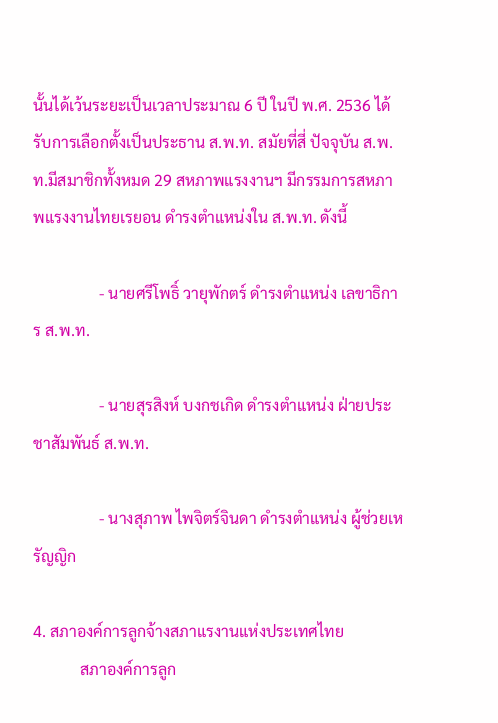นั้นได้เว้นระยะเป็นเวลาประมาณ 6 ปี ในปี พ.ศ. 2536 ได้รับการเลือกตั้งเป็นประธาน ส.พ.ท. สมัยที่สี่ ปัจจุบัน ส.พ.ท.มีสมาชิกทั้งหมด 29 สหภาพแรงงานฯ มีกรรมการสหภาพแรงงานไทยเรยอน ดำรงตำแหน่งใน ส.พ.ท. ดังนี้

                 - นายศรีโพธิ์ วายุพักตร์ ดำรงตำแหน่ง เลขาธิการ ส.พ.ท.

                 - นายสุรสิงห์ บงกชเกิด ดำรงตำแหน่ง ฝ่ายประชาสัมพันธ์ ส.พ.ท.

                 - นางสุภาพ ไพจิตร์จินดา ดำรงตำแหน่ง ผู้ช่วยเหรัญญิก

4. สภาองค์การลูกจ้างสภาแรงานแห่งประเทศไทย
            สภาองค์การลูก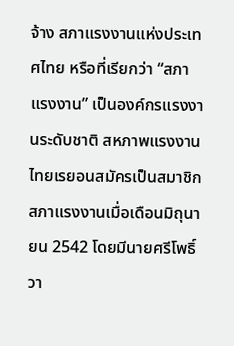จ้าง สภาแรงงานแห่งประเทศไทย หรือที่เรียกว่า “สภาแรงงาน” เป็นองค์กรแรงงานระดับชาติ สหภาพแรงงานไทยเรยอนสมัครเป็นสมาชิกสภาแรงงานเมื่อเดือนมิถุนายน 2542 โดยมีนายศรีโพธิ์ วา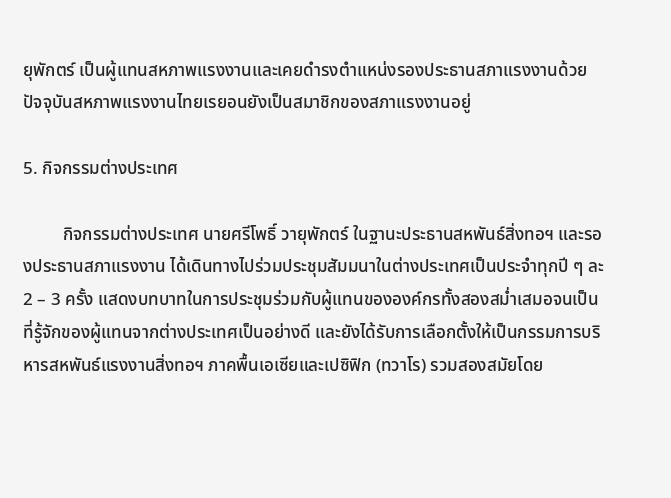ยุพักตร์ เป็นผู้แทนสหภาพแรงงานและเคยดำรงตำแหน่งรองประธานสภาแรงงานด้วย ปัจจุบันสหภาพแรงงานไทยเรยอนยังเป็นสมาชิกของสภาแรงงานอยู่

5. กิจกรรมต่างประเทศ

         กิจกรรมต่างประเทศ นายศรีโพธิ์ วายุพักตร์ ในฐานะประธานสหพันธ์สิ่งทอฯ และรองประธานสภาแรงงาน ได้เดินทางไปร่วมประชุมสัมมนาในต่างประเทศเป็นประจำทุกปี ๆ ละ 2 – 3 ครั้ง แสดงบทบาทในการประชุมร่วมกับผู้แทนขององค์กรทั้งสองสม่ำเสมอจนเป็นที่รู้จักของผู้แทนจากต่างประเทศเป็นอย่างดี และยังได้รับการเลือกตั้งให้เป็นกรรมการบริหารสหพันธ์แรงงานสิ่งทอฯ ภาคพื้นเอเซียและเปซิฟิก (ทวาโร) รวมสองสมัยโดย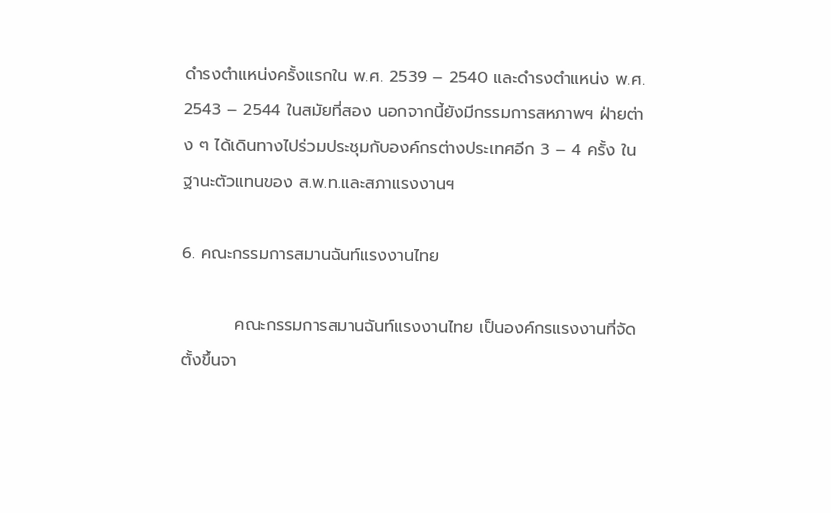ดำรงตำแหน่งครั้งแรกใน พ.ศ. 2539 – 2540 และดำรงตำแหน่ง พ.ศ. 2543 – 2544 ในสมัยที่สอง นอกจากนี้ยังมีกรรมการสหภาพฯ ฝ่ายต่าง ๆ ได้เดินทางไปร่วมประชุมกับองค์กรต่างประเทศอีก 3 – 4 ครั้ง ในฐานะตัวแทนของ ส.พ.ท.และสภาแรงงานฯ

6. คณะกรรมการสมานฉันท์แรงงานไทย

         คณะกรรมการสมานฉันท์แรงงานไทย เป็นองค์กรแรงงานที่จัดตั้งขึ้นจา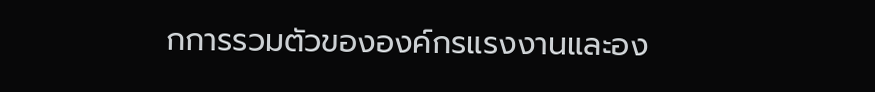กการรวมตัวขององค์กรแรงงานและอง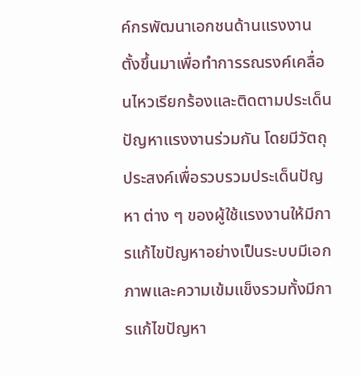ค์กรพัฒนาเอกชนด้านแรงงาน ตั้งขึ้นมาเพื่อทำการรณรงค์เคลื่อนไหวเรียกร้องและติดตามประเด็นปัญหาแรงงานร่วมกัน โดยมีวัตถุประสงค์เพื่อรวบรวมประเด็นปัญหา ต่าง ๆ ของผู้ใช้แรงงานให้มีการแก้ไขปัญหาอย่างเป็นระบบมีเอกภาพและความเข้มแข็งรวมทั้งมีการแก้ไขปัญหา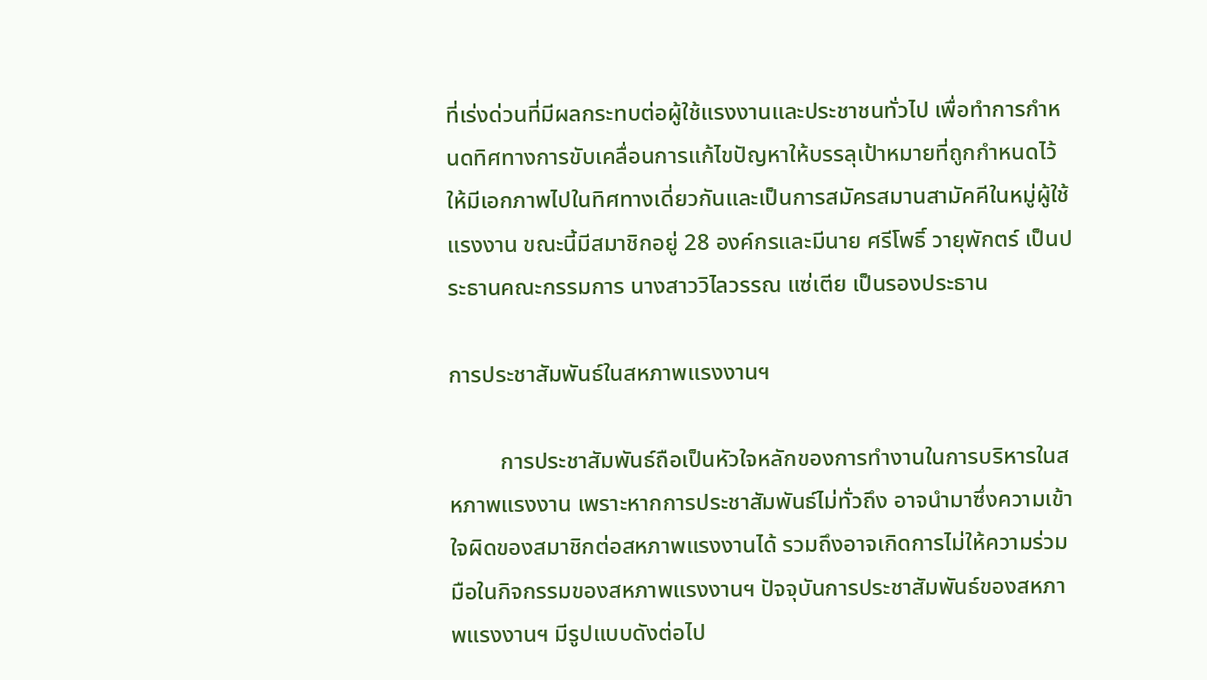ที่เร่งด่วนที่มีผลกระทบต่อผู้ใช้แรงงานและประชาชนทั่วไป เพื่อทำการกำหนดทิศทางการขับเคลื่อนการแก้ไขปัญหาให้บรรลุเป้าหมายที่ถูกกำหนดไว้ให้มีเอกภาพไปในทิศทางเดี่ยวกันและเป็นการสมัครสมานสามัคคีในหมู่ผู้ใช้แรงงาน ขณะนี้มีสมาชิกอยู่ 28 องค์กรและมีนาย ศรีโพธิ์ วายุพักตร์ เป็นประธานคณะกรรมการ นางสาววิไลวรรณ แซ่เตีย เป็นรองประธาน

การประชาสัมพันธ์ในสหภาพแรงงานฯ

         การประชาสัมพันธ์ถือเป็นหัวใจหลักของการทำงานในการบริหารในสหภาพแรงงาน เพราะหากการประชาสัมพันธ์ไม่ทั่วถึง อาจนำมาซึ่งความเข้าใจผิดของสมาชิกต่อสหภาพแรงงานได้ รวมถึงอาจเกิดการไม่ให้ความร่วมมือในกิจกรรมของสหภาพแรงงานฯ ปัจจุบันการประชาสัมพันธ์ของสหภาพแรงงานฯ มีรูปแบบดังต่อไป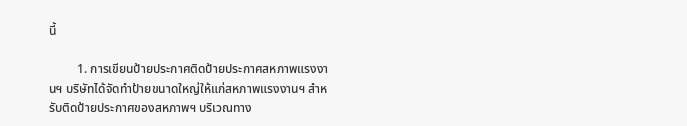นี้

         1. การเขียนป้ายประกาศติดป้ายประกาศสหภาพแรงงานฯ บริษัทได้จัดทำป้ายขนาดใหญ่ให้แก่สหภาพแรงงานฯ สำหรับติดป้ายประกาศของสหภาพฯ บริเวณทาง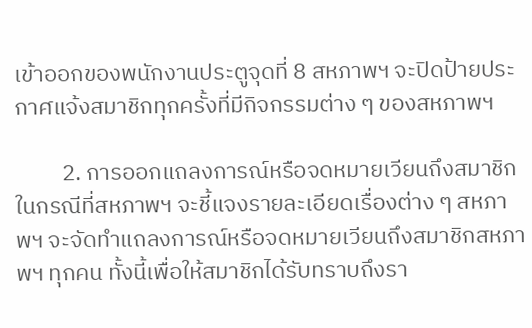เข้าออกของพนักงานประตูจุดที่ 8 สหภาพฯ จะปิดป้ายประกาศแจ้งสมาชิกทุกครั้งที่มีกิจกรรมต่าง ๆ ของสหภาพฯ

         2. การออกแถลงการณ์หรือจดหมายเวียนถึงสมาชิก  ในกรณีที่สหภาพฯ จะชี้แจงรายละเอียดเรื่องต่าง ๆ สหภาพฯ จะจัดทำแถลงการณ์หรือจดหมายเวียนถึงสมาชิกสหภาพฯ ทุกคน ทั้งนี้เพื่อให้สมาชิกได้รับทราบถึงรา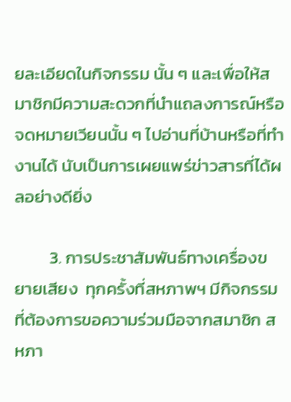ยละเอียดในกิจกรรม นั้น ๆ และเพื่อให้สมาชิกมีความสะดวกที่นำแถลงการณ์หรือจดหมายเวียนนั้น ๆ ไปอ่านที่บ้านหรือที่ทำงานได้ นับเป็นการเผยแพร่ข่าวสารที่ได้ผลอย่างดียิ่ง

         3. การประชาสัมพันธ์ทางเครื่องขยายเสียง  ทุกครั้งที่สหภาพฯ มีกิจกรรมที่ต้องการขอความร่วมมือจากสมาชิก สหภา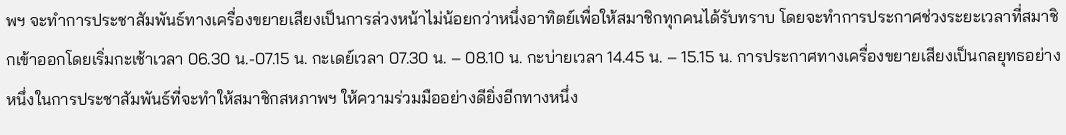พฯ จะทำการประชาสัมพันธ์ทางเครื่องขยายเสียงเป็นการล่วงหน้าไม่น้อยกว่าหนึ่งอาทิตย์เพื่อให้สมาชิกทุกคนได้รับทราบ โดยจะทำการประกาศช่วงระยะเวลาที่สมาชิกเข้าออกโดยเริ่มกะเช้าเวลา 06.30 น.-07.15 น. กะเดย์เวลา 07.30 น. – 08.10 น. กะบ่ายเวลา 14.45 น. – 15.15 น. การประกาศทางเครื่องขยายเสียงเป็นกลยุทธอย่างหนึ่งในการประชาสัมพันธ์ที่จะทำให้สมาชิกสหภาพฯ ให้ความร่วมมืออย่างดียิ่งอีกทางหนึ่ง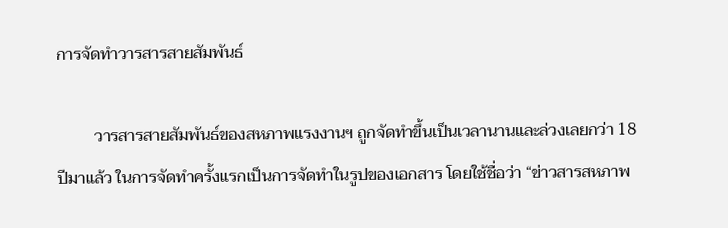การจัดทำวารสารสายสัมพันธ์

         วารสารสายสัมพันธ์ของสหภาพแรงงานฯ ถูกจัดทำขึ้นเป็นเวลานานและล่วงเลยกว่า 18 ปีมาแล้ว ในการจัดทำครั้งแรกเป็นการจัดทำในรูปของเอกสาร โดยใช้ชื่อว่า “ข่าวสารสหภาพ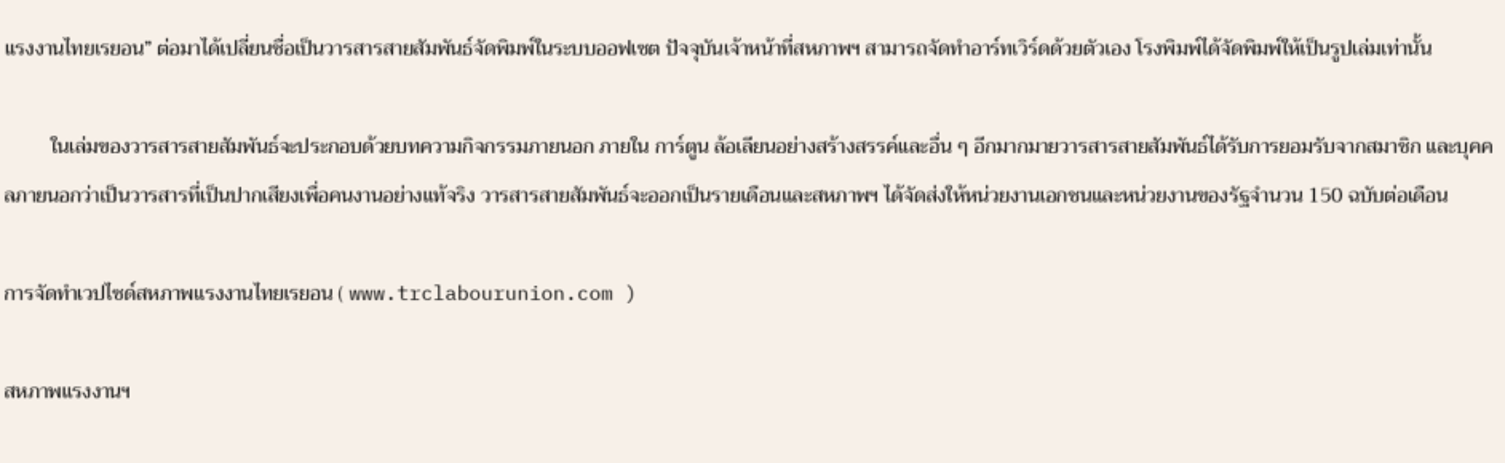แรงงานไทยเรยอน” ต่อมาได้เปลี่ยนชื่อเป็นวารสารสายสัมพันธ์จัดพิมพ์ในระบบออฟเซต ปัจจุบันเจ้าหน้าที่สหภาพฯ สามารถจัดทำอาร์ทเวิร์ดด้วยตัวเอง โรงพิมพ์ได้จัดพิมพ์ให้เป็นรูปเล่มเท่านั้น

         ในเล่มของวารสารสายสัมพันธ์จะประกอบด้วยบทความกิจกรรมภายนอก ภายใน การ์ตูน ล้อเลียนอย่างสร้างสรรค์และอื่น ๆ อีกมากมายวารสารสายสัมพันธ์ได้รับการยอมรับจากสมาชิก และบุคคลภายนอกว่าเป็นวารสารที่เป็นปากเสียงเพื่อคนงานอย่างแท้จริง วารสารสายสัมพันธ์จะออกเป็นรายเดือนและสหภาพฯ ได้จัดส่งให้หน่วยงานเอกชนและหน่วยงานของรัฐจำนวน 150 ฉบับต่อเดือน

การจัดทำเวปไซด์สหภาพแรงงานไทยเรยอน ( www.trclabourunion.com )

สหภาพแรงงานฯ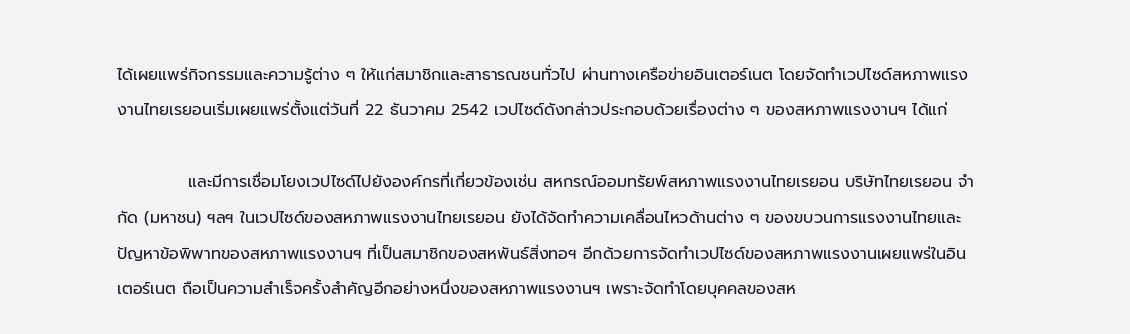ได้เผยแพร่กิจกรรมและความรู้ต่าง ๆ ให้แก่สมาชิกและสาธารณชนทั่วไป ผ่านทางเครือข่ายอินเตอร์เนต โดยจัดทำเวปไซด์สหภาพแรงงานไทยเรยอนเริ่มเผยแพร่ตั้งแต่วันที่ 22 ธันวาคม 2542 เวปไซด์ดังกล่าวประกอบด้วยเรื่องต่าง ๆ ของสหภาพแรงงานฯ ได้แก่

            และมีการเชื่อมโยงเวปไซด์ไปยังองค์กรที่เกี่ยวข้องเช่น สหกรณ์ออมทรัยพ์สหภาพแรงงานไทยเรยอน บริษัทไทยเรยอน จำกัด (มหาชน) ฯลฯ ในเวปไซด์ของสหภาพแรงงานไทยเรยอน ยังได้จัดทำความเคลื่อนไหวด้านต่าง ๆ ของขบวนการแรงงานไทยและปัญหาข้อพิพาทของสหภาพแรงงานฯ ที่เป็นสมาชิกของสหพันธ์สิ่งทอฯ อีกด้วยการจัดทำเวปไซด์ของสหภาพแรงงานเผยแพร่ในอินเตอร์เนต ถือเป็นความสำเร็จครั้งสำคัญอีกอย่างหนึ่งของสหภาพแรงงานฯ เพราะจัดทำโดยบุคคลของสห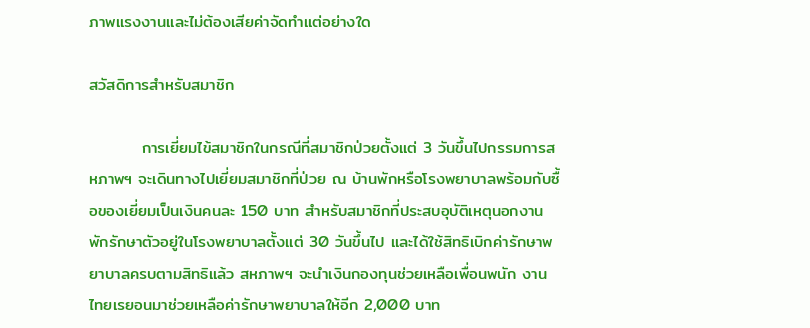ภาพแรงงานและไม่ต้องเสียค่าจัดทำแต่อย่างใด

สวัสดิการสำหรับสมาชิก

         การเยี่ยมไข้สมาชิกในกรณีที่สมาชิกป่วยตั้งแต่ 3 วันขึ้นไปกรรมการสหภาพฯ จะเดินทางไปเยี่ยมสมาชิกที่ป่วย ณ บ้านพักหรือโรงพยาบาลพร้อมกับซื้อของเยี่ยมเป็นเงินคนละ 150 บาท สำหรับสมาชิกที่ประสบอุบัติเหตุนอกงาน พักรักษาตัวอยู่ในโรงพยาบาลตั้งแต่ 30 วันขึ้นไป และได้ใช้สิทธิเบิกค่ารักษาพยาบาลครบตามสิทธิแล้ว สหภาพฯ จะนำเงินกองทุนช่วยเหลือเพื่อนพนัก งานไทยเรยอนมาช่วยเหลือค่ารักษาพยาบาลให้อีก 2,000 บาท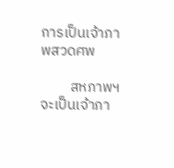การเป็นเจ้าภาพสวดศพ

         สหภาพฯ จะเป็นเจ้าภา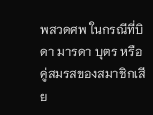พสวดศพ ในกรณีที่บิดา มารดา บุตร หรือคู่สมรสของสมาชิกเสีย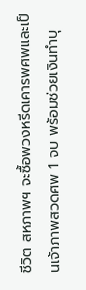ชีวิต สหภาพฯ จะซื้อพวงหรีดเคารพศพและเป็นเจ้าภาพสวดศพ 1 จบ พร้อมช่วยเงินทำบุ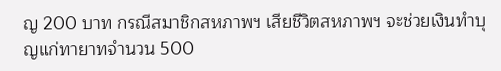ญ 200 บาท กรณีสมาชิกสหภาพฯ เสียชีวิตสหภาพฯ จะช่วยเงินทำบุญแก่ทายาทจำนวน 500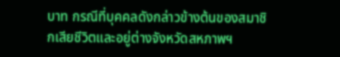บาท กรณีที่บุคคลดังกล่าวข้างต้นของสมาชิกเสียชีวิตและอยู่ต่างจังหวัดสหภาพฯ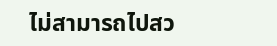ไม่สามารถไปสว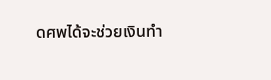ดศพได้จะช่วยเงินทำ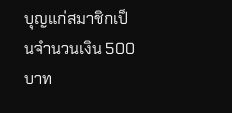บุญแก่สมาชิกเป็นจำนวนเงิน 500 บาท